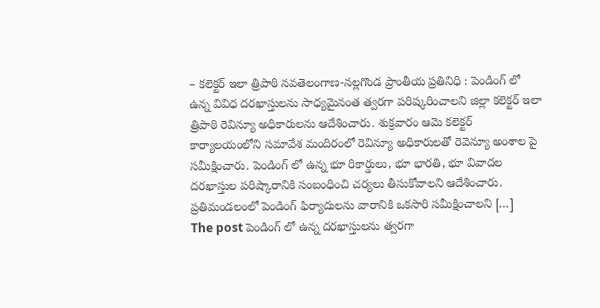– కలెక్టర్ ఇలా త్రిపాఠి నవతెలంగాణ-నల్లగొండ ప్రాంతీయ ప్రతినిధి : పెండింగ్ లో ఉన్న వివిధ దరఖాస్తులను సాధ్యమైనంత త్వరగా పరిష్కరించాలని జిల్లా కలెక్టర్ ఇలా త్రిపాఠి రెవిన్యూ అధికారులను ఆదేశించారు. శుక్రవారం ఆమె కలెక్టర్ కార్యాలయంలోని సమావేశ మందిరంలో రెవిన్యూ అధికారులతో రెవెన్యూ అంశాల పై సమీక్షించారు. పెండింగ్ లో ఉన్న భూ రికార్డులు, భూ భారతి, భూ వివాదల దరఖాస్తుల పరిష్కారానికి సంబంధించి చర్యలు తీసుకోవాలని ఆదేశించారు. ప్రతిమండలంలో పెండింగ్ ఫిర్యాదులను వారానికి ఒకసారి సమీక్షించాలని […]
The post పెండింగ్ లో ఉన్న దరఖాస్తులను త్వరగా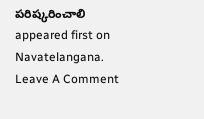పరిష్కరించాలి appeared first on Navatelangana.
Leave A Comment